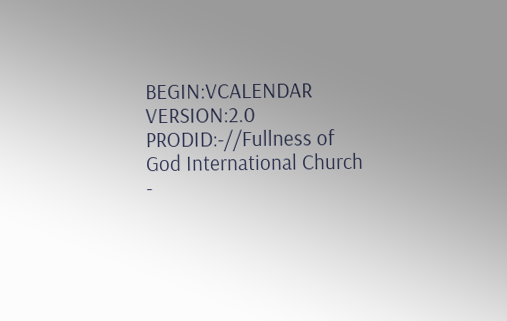BEGIN:VCALENDAR
VERSION:2.0
PRODID:-//Fullness of God International Church -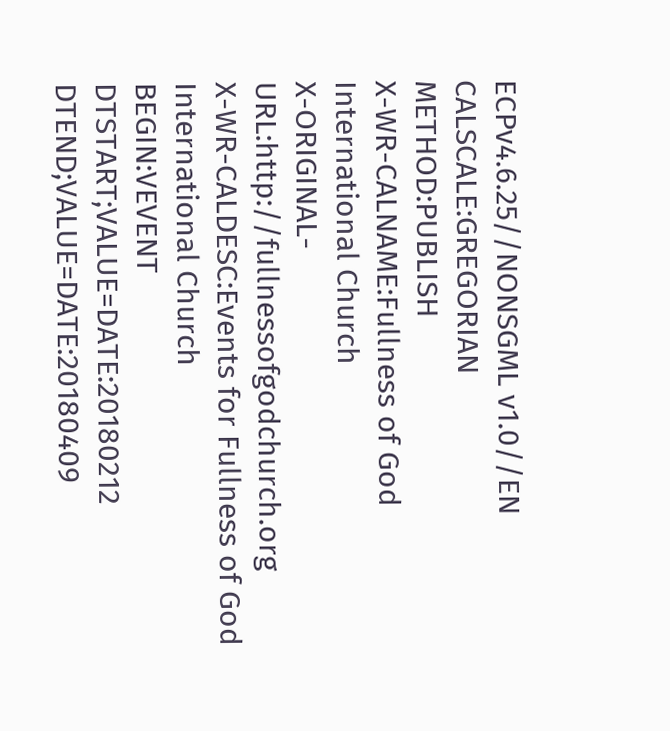ECPv4.6.25//NONSGML v1.0//EN
CALSCALE:GREGORIAN
METHOD:PUBLISH
X-WR-CALNAME:Fullness of God International Church
X-ORIGINAL-URL:http://fullnessofgodchurch.org
X-WR-CALDESC:Events for Fullness of God International Church
BEGIN:VEVENT
DTSTART;VALUE=DATE:20180212
DTEND;VALUE=DATE:20180409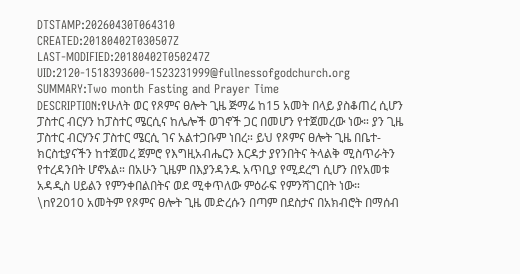DTSTAMP:20260430T064310
CREATED:20180402T030507Z
LAST-MODIFIED:20180402T050247Z
UID:2120-1518393600-1523231999@fullnessofgodchurch.org
SUMMARY:Two month Fasting and Prayer Time
DESCRIPTION:የሁለት ወር የጾምና ፀሎት ጊዜ ጅማሬ ከ15 አመት በላይ ያስቆጠረ ሲሆን ፓስተር ብርሃን ከፓስተር ሜርሲና ከሌሎች ወገኖች ጋር በመሆን የተጀመረው ነው። ያን ጊዜ ፓስተር ብርሃንና ፓስተር ሜርሲ ገና አልተጋቡም ነበረ። ይህ የጾምና ፀሎት ጊዜ በቤተ-ክርስቲያናችን ከተጀመረ ጀምሮ የእግዚአብሔርን እርዳታ ያየንበትና ትላልቅ ሚስጥራትን የተረዳንበት ሆኖአል። በአሁን ጊዜም በእያንዳንዱ አጥቢያ የሚደረግ ሲሆን በየአመቱ አዳዲስ ሀይልን የምንቀበልበትና ወደ ሚቀጥለው ምዕራፍ የምንሻገርበት ነው። \nየ2010 አመትም የጾምና ፀሎት ጊዜ መድረሱን በጣም በደስታና በአክብሮት በማሰብ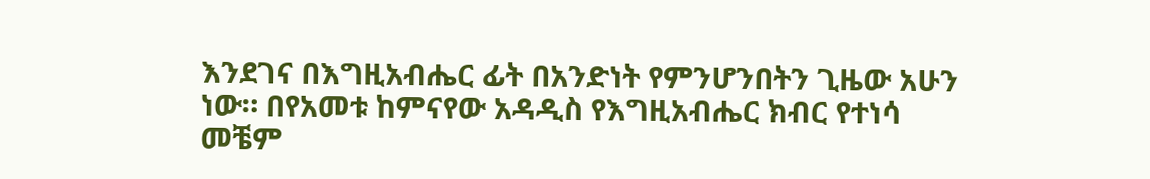እንደገና በእግዚአብሔር ፊት በአንድነት የምንሆንበትን ጊዜው አሁን ነው። በየአመቱ ከምናየው አዳዲስ የእግዚአብሔር ክብር የተነሳ መቼም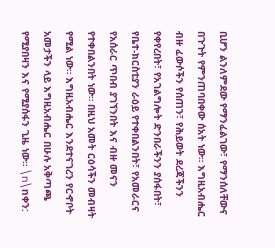ቢሆን ልንለምደው የማንፈልገው፣ የማንሰለቸውና በጉጉት የምንጠባበቀው ሰአት ነው። እግዚአብሔር ብዙ ፈውሶችን የሰጠን፣ የሕይወት ደረጃችንን የቀየረበት፣ የአገልግሎት ድንበራችንን ያሰፋበት፣ የቤተ-ክርስቲያን ራዕይ የተቀበልንበት፣ የአመራርና የአሰራር ጥበብ ያገኘንበት እና ብዙ መናን የተቀበልንበት ነው። በዚህ አመት ርዕሳችን መብዛት የሚል ነው። እግዚአብሔር እንደተናገረን የርኆቦት አመታችን ላይ እግዚአብሔር በሁሉ አቅጣጫ የሚያበዛን እና የሚያሰፋን ጊዜ ነው። \n\nቀን: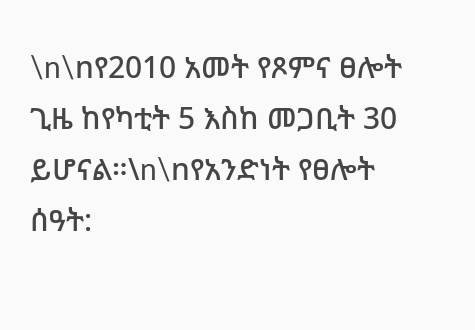\n\nየ2010 አመት የጾምና ፀሎት ጊዜ ከየካቲት 5 እስከ መጋቢት 30 ይሆናል።\n\nየአንድነት የፀሎት ሰዓት: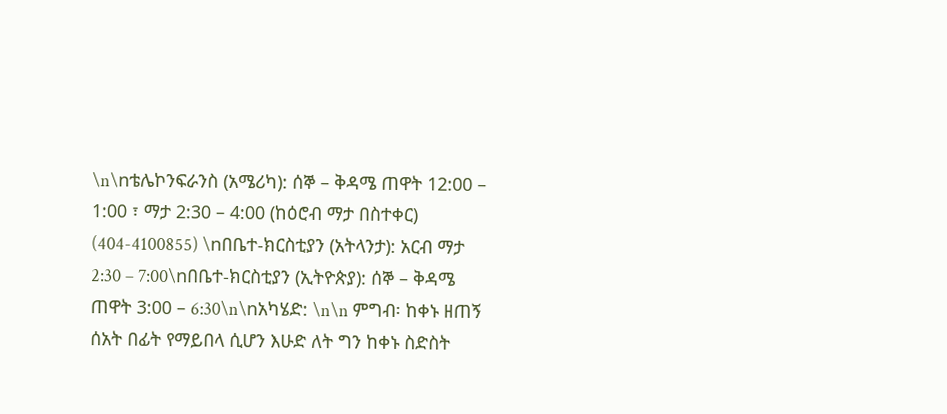\n\nቴሌኮንፍራንስ (አሜሪካ): ሰኞ – ቅዳሜ ጠዋት 12:00 – 1:00 ፣ ማታ 2:30 – 4:00 (ከዕሮብ ማታ በስተቀር)  (404-4100855) \nበቤተ-ክርስቲያን (አትላንታ): አርብ ማታ 2:30 – 7:00\nበቤተ-ክርስቲያን (ኢትዮጵያ): ሰኞ – ቅዳሜ ጠዋት 3:00 – 6:30\n\nአካሄድ: \n\n ምግብ፡ ከቀኑ ዘጠኝ ሰአት በፊት የማይበላ ሲሆን እሁድ ለት ግን ከቀኑ ስድስት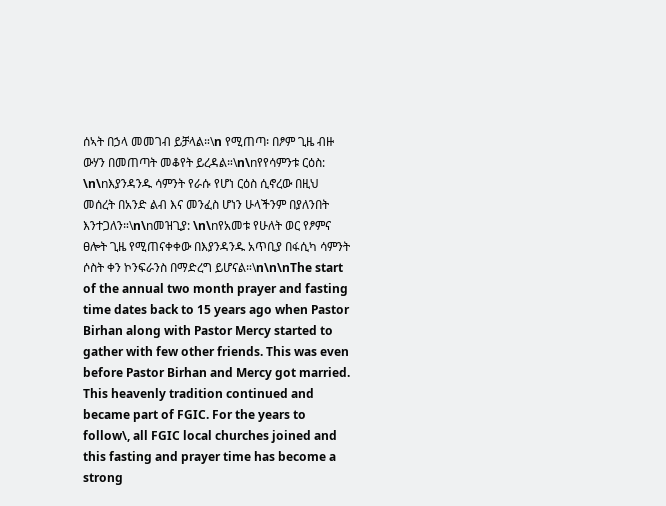ሰኣት በኃላ መመገብ ይቻላል።\n የሚጠጣ፡ በፆም ጊዜ ብዙ ውሃን በመጠጣት መቆየት ይረዳል።\n\nየየሳምንቱ ርዕስ: \n\nእያንዳንዱ ሳምንት የራሱ የሆነ ርዕስ ሲኖረው በዚህ መሰረት በአንድ ልብ እና መንፈስ ሆነን ሁላችንም በያለንበት እንተጋለን።\n\nመዝጊያ: \n\nየአመቱ የሁለት ወር የፆምና ፀሎት ጊዜ የሚጠናቀቀው በእያንዳንዱ አጥቢያ በፋሲካ ሳምንት ሶስት ቀን ኮንፍራንስ በማድረግ ይሆናል።\n\n\nThe start of the annual two month prayer and fasting time dates back to 15 years ago when Pastor Birhan along with Pastor Mercy started to gather with few other friends. This was even before Pastor Birhan and Mercy got married. This heavenly tradition continued and became part of FGIC. For the years to follow\, all FGIC local churches joined and this fasting and prayer time has become a strong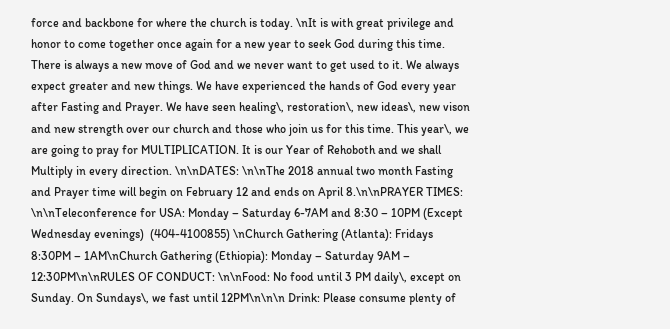force and backbone for where the church is today. \nIt is with great privilege and honor to come together once again for a new year to seek God during this time. There is always a new move of God and we never want to get used to it. We always expect greater and new things. We have experienced the hands of God every year after Fasting and Prayer. We have seen healing\, restoration\, new ideas\, new vison and new strength over our church and those who join us for this time. This year\, we are going to pray for MULTIPLICATION. It is our Year of Rehoboth and we shall Multiply in every direction. \n\nDATES: \n\nThe 2018 annual two month Fasting and Prayer time will begin on February 12 and ends on April 8.\n\nPRAYER TIMES: \n\nTeleconference for USA: Monday – Saturday 6-7AM and 8:30 – 10PM (Except Wednesday evenings)  (404-4100855) \nChurch Gathering (Atlanta): Fridays 8:30PM – 1AM\nChurch Gathering (Ethiopia): Monday – Saturday 9AM – 12:30PM\n\nRULES OF CONDUCT: \n\nFood: No food until 3 PM daily\, except on Sunday. On Sundays\, we fast until 12PM\n\n\n Drink: Please consume plenty of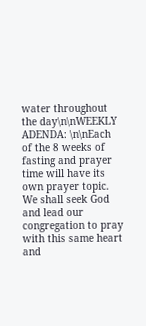water throughout the day\n\nWEEKLY ADENDA: \n\nEach of the 8 weeks of fasting and prayer time will have its own prayer topic. We shall seek God and lead our congregation to pray with this same heart and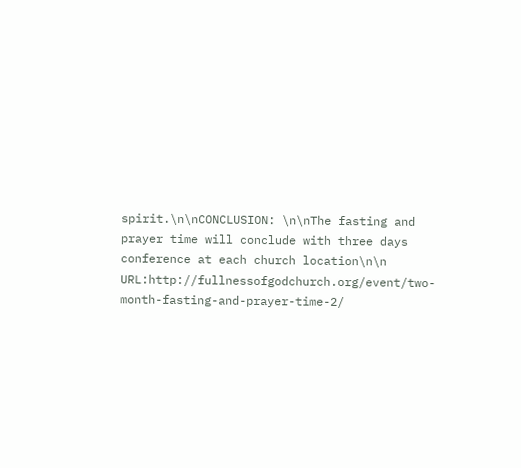spirit.\n\nCONCLUSION: \n\nThe fasting and prayer time will conclude with three days conference at each church location\n\n
URL:http://fullnessofgodchurch.org/event/two-month-fasting-and-prayer-time-2/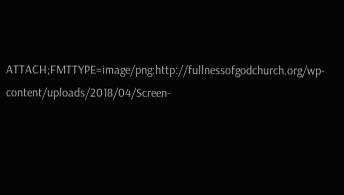ATTACH;FMTTYPE=image/png:http://fullnessofgodchurch.org/wp-content/uploads/2018/04/Screen-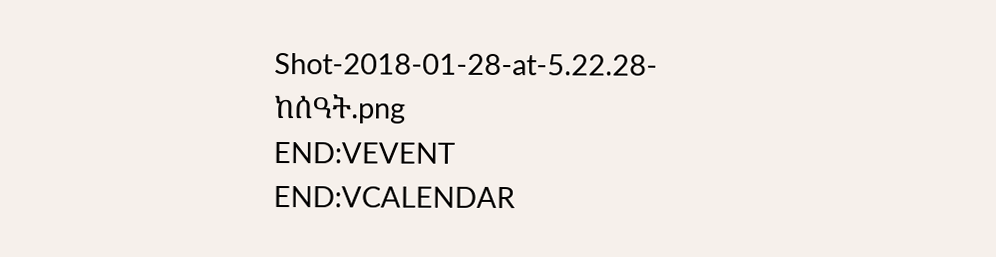Shot-2018-01-28-at-5.22.28-ከሰዓት.png
END:VEVENT
END:VCALENDAR